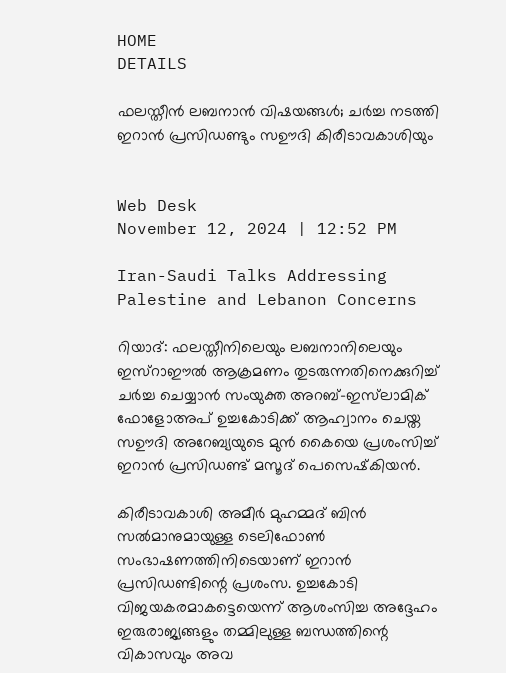HOME
DETAILS

ഫലസ്തീന്‍ ലബനാന്‍ വിഷയങ്ങള്‍; ചര്‍ച്ച നടത്തി ഇറാന്‍ പ്രസിഡണ്ടും സഊദി കിരീടാവകാശിയും


Web Desk
November 12, 2024 | 12:52 PM

Iran-Saudi Talks Addressing Palestine and Lebanon Concerns

റിയാദ്: ഫലസ്തീനിലെയും ലബനാനിലെയും ഇസ്‌റാഈല്‍ ആക്രമണം തുടരുന്നതിനെക്കുറിച്ച് ചര്‍ച്ച ചെയ്യാന്‍ സംയുക്ത അറബ്-ഇസ്‌ലാമിക് ഫോളോഅപ് ഉച്ചകോടിക്ക് ആഹ്വാനം ചെയ്ത സഊദി അറേബ്യയുടെ മുന്‍ കൈയെ പ്രശംസിച്ച് ഇറാന്‍ പ്രസിഡണ്ട് മസൂദ് പെസെഷ്‌കിയന്‍.

കിരീടാവകാശി അമീര്‍ മുഹമ്മദ് ബിന്‍ സല്‍മാനുമായുള്ള ടെലിഫോണ്‍ സംഭാഷണത്തിനിടെയാണ് ഇറാന്‍ പ്രസിഡണ്ടിന്റെ പ്രശംസ. ഉച്ചകോടി വിജയകരമാകട്ടെയെന്ന് ആശംസിച്ച അദ്ദേഹം ഇരുരാജ്യങ്ങളും തമ്മിലുള്ള ബന്ധത്തിന്റെ വികാസവും അവ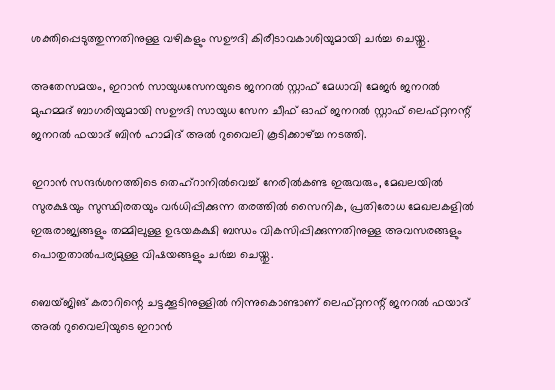ശക്തിപ്പെടുത്തുന്നതിനുള്ള വഴികളും സഊദി കിരീടാവകാശിയുമായി ചര്‍ച്ച ചെയ്തു.

അതേസമയം, ഇറാന്‍ സായുധസേനയുടെ ജനറല്‍ സ്റ്റാഫ് മേധാവി മേജര്‍ ജനറല്‍ മുഹമ്മദ് ബാഗരിയുമായി സഊദി സായുധ സേന ചീഫ് ഓഫ് ജനറല്‍ സ്റ്റാഫ് ലെഫ്റ്റനന്റ് ജനറല്‍ ഫയാദ് ബിന്‍ ഹാമിദ് അല്‍ റുവൈലി കൂടിക്കാഴ്ച്ച നടത്തി.

ഇറാന്‍ സന്ദര്‍ശനത്തിടെ തെഹ്‌റാനില്‍വെച്ച് നേരില്‍കണ്ട ഇരുവരും, മേഖലയില്‍ സുരക്ഷയും സുസ്ഥിരതയും വര്‍ധിപ്പിക്കുന്ന തരത്തില്‍ സൈനിക, പ്രതിരോധ മേഖലകളില്‍ ഇരുരാജ്യങ്ങളും തമ്മിലുള്ള ഉഭയകക്ഷി ബന്ധം വികസിപ്പിക്കുന്നതിനുള്ള അവസരങ്ങളും പൊതുതാല്‍പര്യമുള്ള വിഷയങ്ങളും ചര്‍ച്ച ചെയ്തു.

ബെയ്ജിങ് കരാറിന്റെ ചട്ടക്കൂടിനുള്ളില്‍ നിന്നുകൊണ്ടാണ് ലെഫ്റ്റനന്റ് ജനറല്‍ ഫയാദ് അല്‍ റുവൈലിയുടെ ഇറാന്‍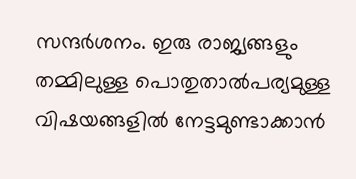സന്ദര്‍ശനം. ഇരു രാജ്യങ്ങളും തമ്മിലുള്ള പൊതുതാല്‍പര്യമുള്ള വിഷയങ്ങളില്‍ നേട്ടമുണ്ടാക്കാന്‍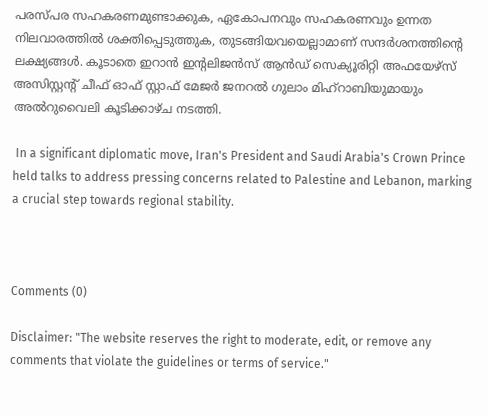പരസ്പര സഹകരണമുണ്ടാക്കുക, ഏകോപനവും സഹകരണവും ഉന്നത നിലവാരത്തില്‍ ശക്തിപ്പെടുത്തുക, തുടങ്ങിയവയെല്ലാമാണ് സന്ദര്‍ശനത്തിന്റെ ലക്ഷ്യങ്ങള്‍. കൂടാതെ ഇറാന്‍ ഇന്റലിജന്‍സ് ആന്‍ഡ് സെക്യൂരിറ്റി അഫയേഴ്‌സ് അസിസ്റ്റന്റ് ചീഫ് ഓഫ് സ്റ്റാഫ് മേജര്‍ ജനറല്‍ ഗുലാം മിഹ്‌റാബിയുമായും അല്‍റുവൈലി കൂടിക്കാഴ്ച നടത്തി.

 In a significant diplomatic move, Iran's President and Saudi Arabia's Crown Prince held talks to address pressing concerns related to Palestine and Lebanon, marking a crucial step towards regional stability.



Comments (0)

Disclaimer: "The website reserves the right to moderate, edit, or remove any comments that violate the guidelines or terms of service."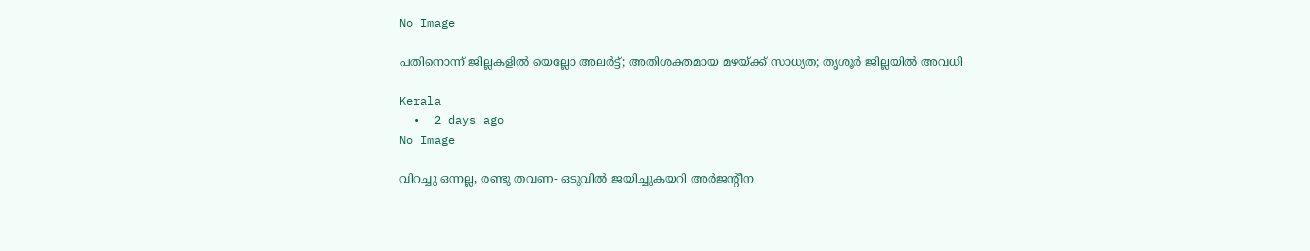No Image

പതിനൊന്ന് ജില്ലകളില്‍ യെല്ലോ അലര്‍ട്ട്; അതിശക്തമായ മഴയ്ക്ക് സാധ്യത; തൃശൂര്‍ ജില്ലയില്‍ അവധി

Kerala
  •  2 days ago
No Image

വിറച്ചു ഒന്നല്ല, രണ്ടു തവണ- ഒടുവില്‍ ജയിച്ചുകയറി അര്‍ജന്റീന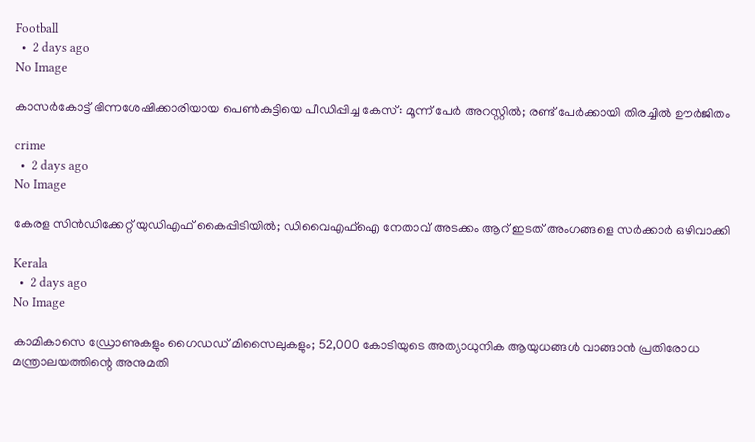Football
  •  2 days ago
No Image

കാസർകോട്ട് ഭിന്നശേഷിക്കാരിയായ പെൺകുട്ടിയെ പീഡിപ്പിച്ച കേസ്: മൂന്ന് പേർ അറസ്റ്റിൽ; രണ്ട് പേർക്കായി തിരച്ചിൽ ഊർജിതം

crime
  •  2 days ago
No Image

കേരള സിൻഡിക്കേറ്റ് യുഡിഎഫ് കൈപ്പിടിയിൽ; ഡിവൈഎഫ്ഐ നേതാവ് അടക്കം ആറ് ഇടത് അംഗങ്ങളെ സർക്കാർ ഒഴിവാക്കി

Kerala
  •  2 days ago
No Image

കാമികാസെ ഡ്രോണുകളും ഗൈഡഡ് മിസൈലുകളും; 52,000 കോടിയുടെ അത്യാധുനിക ആയുധങ്ങൾ വാങ്ങാൻ പ്രതിരോധ മന്ത്രാലയത്തിന്റെ അനുമതി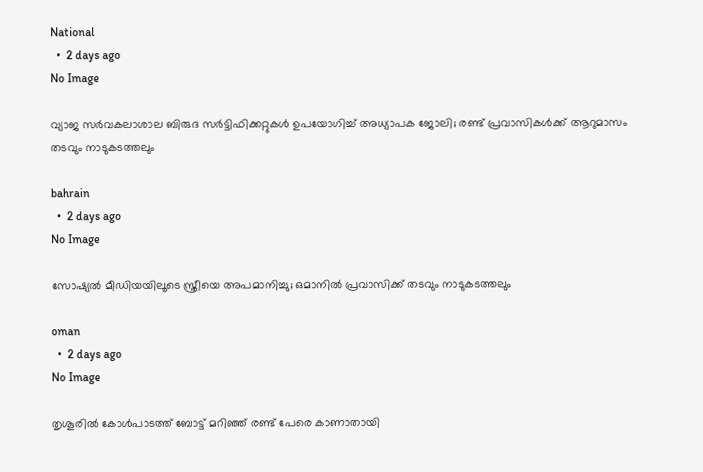National
  •  2 days ago
No Image

വ്യാജ സര്‍വകലാശാല ബിരുദ സര്‍ട്ടിഫിക്കറ്റുകള്‍ ഉപയോഗിച്ച് അധ്യാപക ജോലി; രണ്ട് പ്രവാസികള്‍ക്ക് ആറുമാസം തടവും നാടുകടത്തലും

bahrain
  •  2 days ago
No Image

സോഷ്യല്‍ മീഡിയയിലൂടെ സ്ത്രീയെ അപമാനിച്ചു; ഒമാനില്‍ പ്രവാസിക്ക് തടവും നാടുകടത്തലും

oman
  •  2 days ago
No Image

തൃശൂരിൽ കോൾപാടത്ത് ബോട്ട് മറിഞ്ഞ് രണ്ട് പേരെ കാണാതായി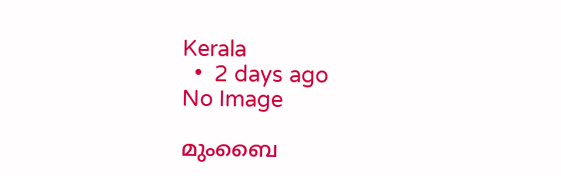Kerala
  •  2 days ago
No Image

മുംബൈ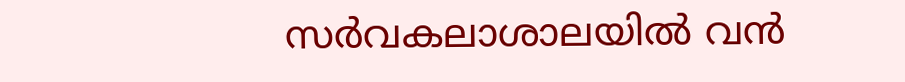സർവകലാശാലയിൽ വൻ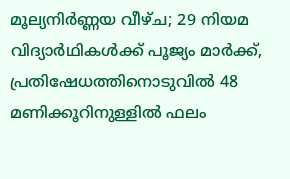മൂല്യനിർണ്ണയ വീഴ്ച; 29 നിയമ വിദ്യാർഥികൾക്ക് പൂജ്യം മാർക്ക്, പ്രതിഷേധത്തിനൊടുവിൽ 48 മണിക്കൂറിനുള്ളിൽ ഫലം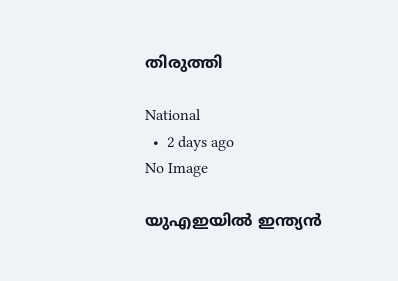തിരുത്തി

National
  •  2 days ago
No Image

യുഎഇയിൽ ഇന്ത്യൻ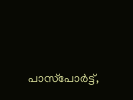പാസ്‌പോർട്ട്,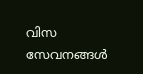വിസ സേവനങ്ങൾ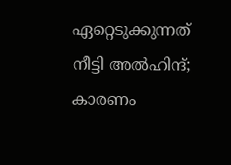ഏറ്റെടുക്കുന്നത് നീട്ടി അൽഹിന്ദ്; കാരണം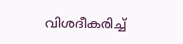വിശദീകരിച്ച്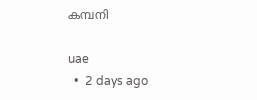കമ്പനി

uae
  •  2 days ago